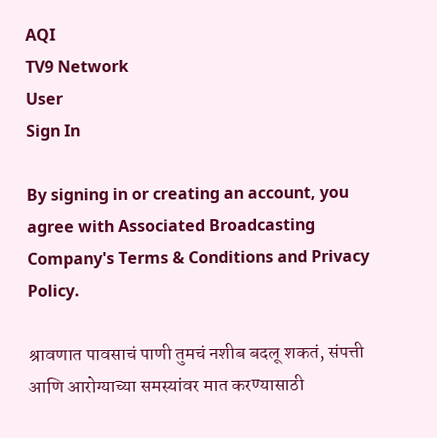AQI
TV9 Network
User
Sign In

By signing in or creating an account, you agree with Associated Broadcasting Company's Terms & Conditions and Privacy Policy.

श्रावणात पावसाचं पाणी तुमचं नशीब बदलू शकतं, संपत्ती आणि आरोग्याच्या समस्यांवर मात करण्यासाठी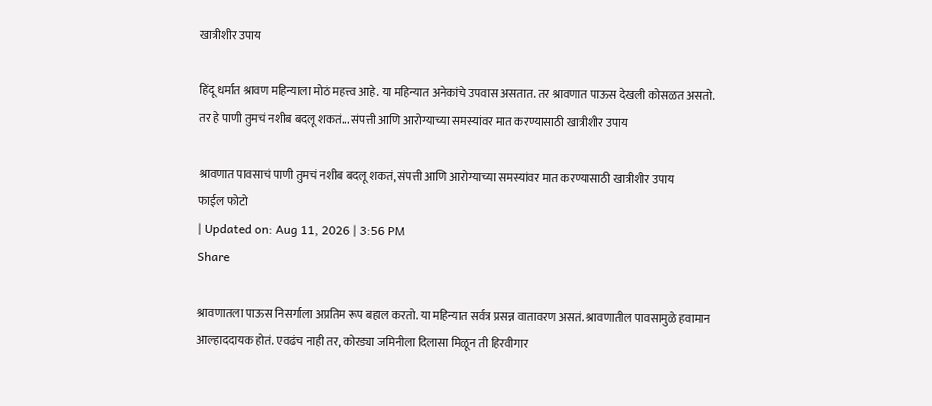खात्रीशीर उपाय

हिंदू धर्मात श्रावण महिन्याला मोठं महत्त्व आहे. या महिन्यात अनेकांचे उपवास असतात. तर श्रावणात पाऊस देखली कोसळत असतो. तर हे पाणी तुमचं नशीब बदलू शकतं... संपत्ती आणि आरोग्याच्या समस्यांवर मात करण्यासाठी खात्रीशीर उपाय

श्रावणात पावसाचं पाणी तुमचं नशीब बदलू शकतं, संपत्ती आणि आरोग्याच्या समस्यांवर मात करण्यासाठी खात्रीशीर उपाय
फाईल फोटो
| Updated on: Aug 11, 2026 | 3:56 PM
Share

श्रावणातला पाऊस निसर्गाला अप्रतिम रूप बहाल करतो. या महिन्यात सर्वत्र प्रसन्न वातावरण असतं. श्रावणातील पावसामुळे हवामान आल्हाददायक होतं. एवढंच नाही तर, कोरड्या जमिनीला दिलासा मिळून ती हिरवीगार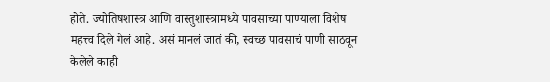होते. ज्योतिषशास्त्र आणि वास्तुशास्त्रामध्ये पावसाच्या पाण्याला विशेष महत्त्व दिले गेलं आहे. असं मानलं जातं की, स्वच्छ पावसाचं पाणी साठवून केलेले काही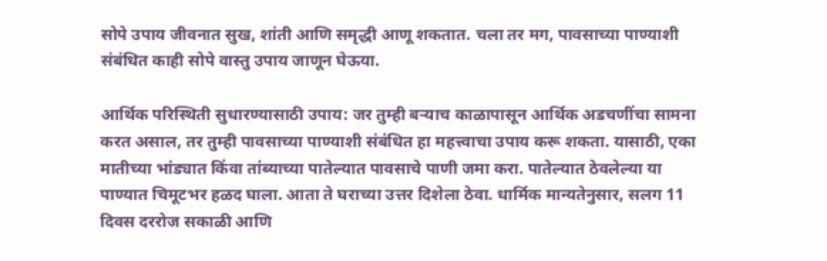सोपे उपाय जीवनात सुख, शांती आणि समृद्धी आणू शकतात. चला तर मग, पावसाच्या पाण्याशी संबंधित काही सोपे वास्तु उपाय जाणून घेऊया.

आर्थिक परिस्थिती सुधारण्यासाठी उपाय: जर तुम्ही बऱ्याच काळापासून आर्थिक अडचणींचा सामना करत असाल, तर तुम्ही पावसाच्या पाण्याशी संबंधित हा महत्त्वाचा उपाय करू शकता. यासाठी, एका मातीच्या भांड्यात किंवा तांब्याच्या पातेल्यात पावसाचे पाणी जमा करा. पातेल्यात ठेवलेल्या या पाण्यात चिमूटभर हळद घाला. आता ते घराच्या उत्तर दिशेला ठेवा. धार्मिक मान्यतेनुसार, सलग 11 दिवस दररोज सकाळी आणि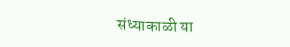संध्याकाळी या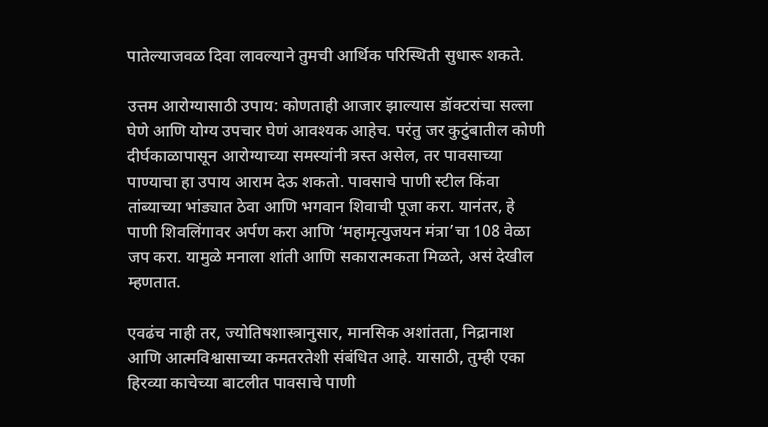पातेल्याजवळ दिवा लावल्याने तुमची आर्थिक परिस्थिती सुधारू शकते.

उत्तम आरोग्यासाठी उपाय: कोणताही आजार झाल्यास डॉक्टरांचा सल्ला घेणे आणि योग्य उपचार घेणं आवश्यक आहेच. परंतु जर कुटुंबातील कोणी दीर्घकाळापासून आरोग्याच्या समस्यांनी त्रस्त असेल, तर पावसाच्या पाण्याचा हा उपाय आराम देऊ शकतो. पावसाचे पाणी स्टील किंवा तांब्याच्या भांड्यात ठेवा आणि भगवान शिवाची पूजा करा. यानंतर, हे पाणी शिवलिंगावर अर्पण करा आणि ‘महामृत्युजयन मंत्रा’चा 108 वेळा जप करा. यामुळे मनाला शांती आणि सकारात्मकता मिळते, असं देखील म्हणतात.

एवढंच नाही तर, ज्योतिषशास्त्रानुसार, मानसिक अशांतता, निद्रानाश आणि आत्मविश्वासाच्या कमतरतेशी संबंधित आहे. यासाठी, तुम्ही एका हिरव्या काचेच्या बाटलीत पावसाचे पाणी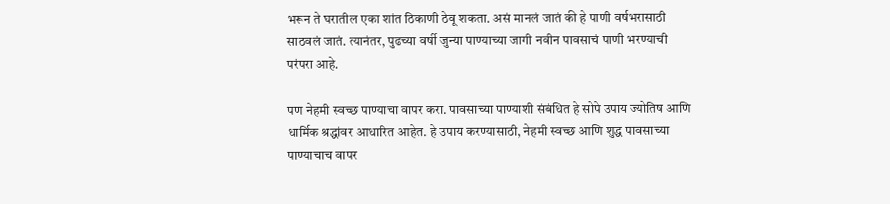भरून ते घरातील एका शांत ठिकाणी ठेवू शकता. असं मानलं जातं की हे पाणी वर्षभरासाठी साठवलं जातं. त्यानंतर, पुढच्या वर्षी जुन्या पाण्याच्या जागी नवीन पावसाचं पाणी भरण्याची परंपरा आहे.

पण नेहमी स्वच्छ पाण्याचा वापर करा. पावसाच्या पाण्याशी संबंधित हे सोपे उपाय ज्योतिष आणि धार्मिक श्रद्धांवर आधारित आहेत. हे उपाय करण्यासाठी, नेहमी स्वच्छ आणि शुद्ध पावसाच्या पाण्याचाच वापर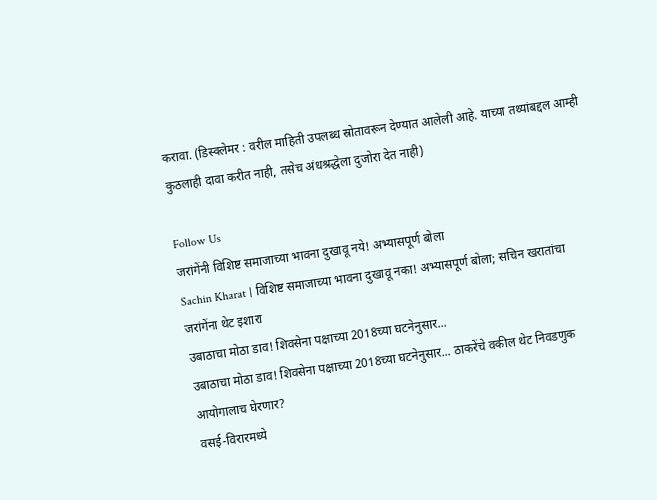करावा. (डिस्क्लेमर : वरील माहिती उपलब्ध स्रोतावरून देण्यात आलेली आहे. याच्या तथ्यांबद्दल आम्ही कुठलाही दावा करीत नाही, तसेच अंधश्रद्धेला दुजोरा देत नाही)

Follow Us
जरांगेंनी विशिष्ट समाजाच्या भावना दुखावू नये! अभ्यासपूर्ण बोला
Sachin Kharat | विशिष्ट समाजाच्या भावना दुखावू नका! अभ्यासपूर्ण बोला; सचिन खरातांचा जरांगेंना थेट इशारा
उबाठाचा मोठा डाव! शिवसेना पक्षाच्या 2018च्या घटनेनुसार...
उबाठाचा मोठा डाव! शिवसेना पक्षाच्या 2018च्या घटनेनुसार... ठाकरेंचे वकील थेट निवडणुक आयोगालाच घेरणार?
वसई-विरारमध्ये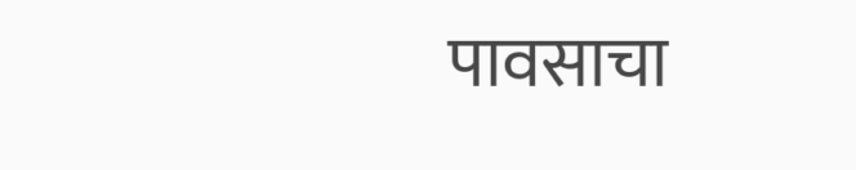पावसाचा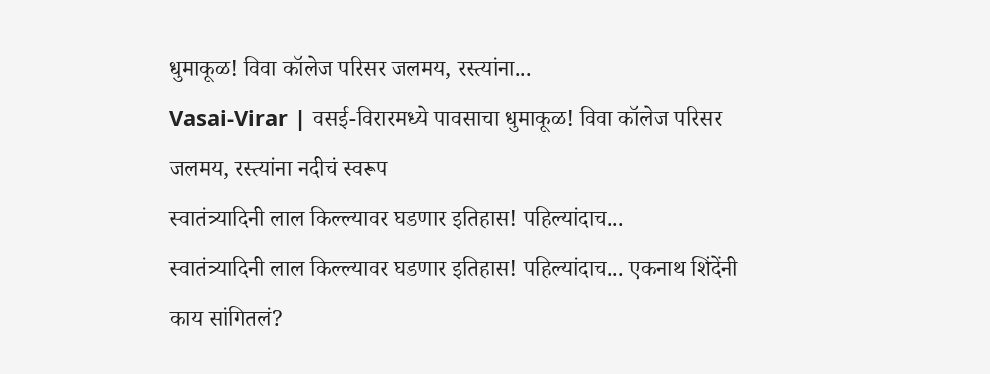धुमाकूळ! विवा कॉलेज परिसर जलमय, रस्त्यांना...
Vasai-Virar | वसई-विरारमध्ये पावसाचा धुमाकूळ! विवा कॉलेज परिसर जलमय, रस्त्यांना नदीचं स्वरूप
स्वातंत्र्यादिनी लाल किल्ल्यावर घडणार इतिहास! पहिल्यांदाच...
स्वातंत्र्यादिनी लाल किल्ल्यावर घडणार इतिहास! पहिल्यांदाच... एकनाथ शिंदेंनी काय सांगितलं?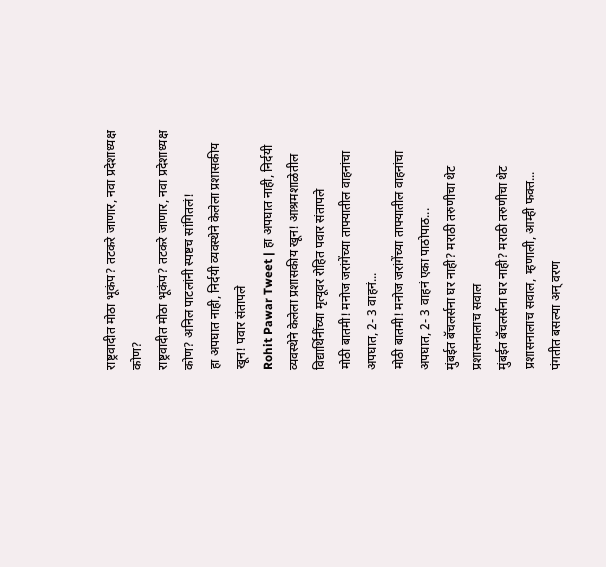राष्ट्रवादीत मोठा भूकंप? तटकरे जाणार, नवा प्रदेशाध्यक्ष कोण?
राष्ट्रवादीत मोठा भूकंप? तटकरे जाणार, नवा प्रदेशाध्यक्ष कोण? अनिल पाटलांनी स्पष्टच सांगितलं!
हा अपघात नाही, निर्दयी व्यवस्थेने केलेला प्रशासकीय खून! पवार संतापले
Rohit Pawar Tweet | हा अपघात नाही, निर्दयी व्यवस्थेने केलेला प्रशासकीय खून! आश्रमशाळेतील विद्यार्थिनींच्या मृत्यूवर रोहित पवार संतापले
मोठी बातमी! मनोज जरांगेंच्या ताफ्यातील वाहनांचा अपघात, 2- 3 वाहनं...
मोठी बातमी! मनोज जरांगेंच्या ताफ्यातील वाहनांचा अपघात, 2- 3 वाहनं एका पाठोपाठ...
मुंबईत बॅचलर्सना घर नाही? मराठी तरुणीचा थेट प्रशासनालाच सवाल
मुंबईत बॅचलर्सना घर नाही? मराठी तरुणीचा थेट प्रशासनालाच सवाल, म्हणाली, आम्ही फक्त...
पंगतीत बसल्या अन् वरण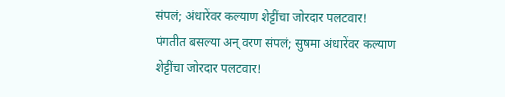संपलं; अंधारेंवर कल्याण शेट्टींचा जोरदार पलटवार!
पंगतीत बसल्या अन् वरण संपलं; सुषमा अंधारेंवर कल्याण शेट्टींचा जोरदार पलटवार!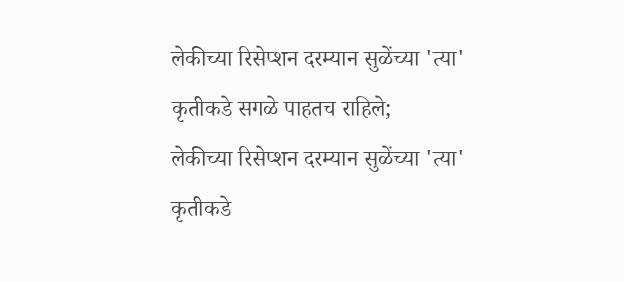लेकीच्या रिसेप्शन दरम्यान सुळेंच्या 'त्या' कृतीकडे सगळे पाहतच राहिले;
लेकीच्या रिसेप्शन दरम्यान सुळेंच्या 'त्या' कृतीकडे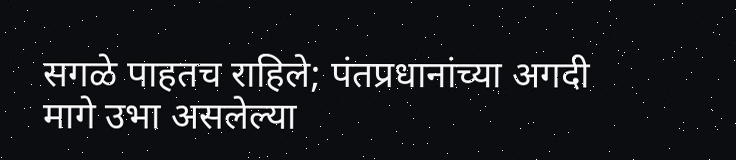सगळे पाहतच राहिले; पंतप्रधानांच्या अगदी मागे उभा असलेल्या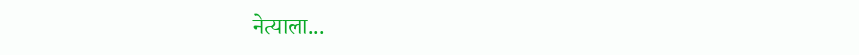नेत्याला...